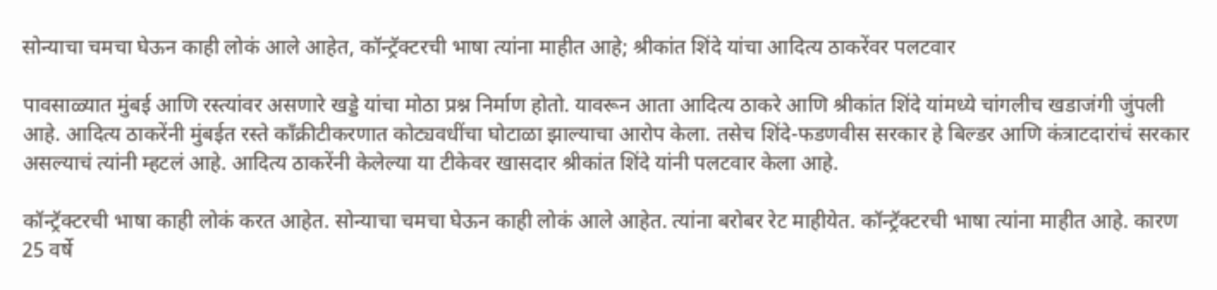सोन्याचा चमचा घेऊन काही लोकं आले आहेत, कॉन्ट्रॅक्टरची भाषा त्यांना माहीत आहे; श्रीकांत शिंदे यांचा आदित्य ठाकरेंवर पलटवार

पावसाळ्यात मुंबई आणि रस्त्यांवर असणारे खड्डे यांचा मोठा प्रश्न निर्माण होतो. यावरून आता आदित्य ठाकरे आणि श्रीकांत शिंदे यांमध्ये चांगलीच खडाजंगी जुंपली आहे. आदित्य ठाकरेंनी मुंबईत रस्ते काँक्रीटीकरणात कोट्यवधींचा घोटाळा झाल्याचा आरोप केला. तसेच शिंदे-फडणवीस सरकार हे बिल्डर आणि कंत्राटदारांचं सरकार असल्याचं त्यांनी म्हटलं आहे. आदित्य ठाकरेंनी केलेल्या या टीकेवर खासदार श्रीकांत शिंदे यांनी पलटवार केला आहे.

कॉन्ट्रॅक्टरची भाषा काही लोकं करत आहेत. सोन्याचा चमचा घेऊन काही लोकं आले आहेत. त्यांना बरोबर रेट माहीयेत. कॉन्ट्रॅक्टरची भाषा त्यांना माहीत आहे. कारण 25 वर्षे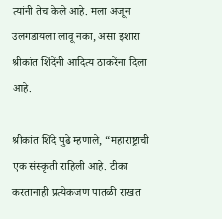त्यांनी तेच केले आहे. मला अजून उलगडायला लावू नका, असा इशारा श्रीकांत शिंदेंनी आदित्य ठाकरेंना दिला आहे.

श्रीकांत शिंदे पुढे म्हणाले, “महाराष्ट्राची एक संस्कृती राहिली आहे. टीका करतानाही प्रत्येकजण पातळी राखत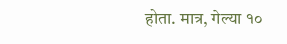होता. मात्र, गेल्या १०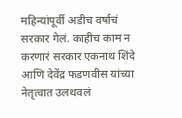महिन्यांपूर्वी अडीच वर्षाचं सरकार गेलं. काहीच काम न करणारं सरकार एकनाथ शिंदे आणि देवेंद्र फडणवीस यांच्या नेतृत्वात उलथवलं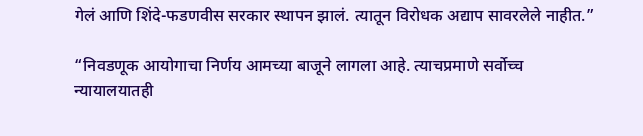गेलं आणि शिंदे-फडणवीस सरकार स्थापन झालं. त्यातून विरोधक अद्याप सावरलेले नाहीत.”

“निवडणूक आयोगाचा निर्णय आमच्या बाजूने लागला आहे. त्याचप्रमाणे सर्वोच्च न्यायालयातही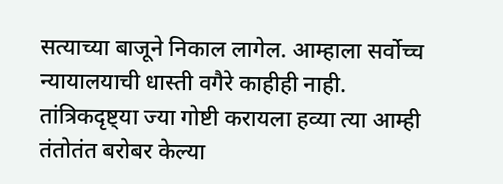सत्याच्या बाजूने निकाल लागेल. आम्हाला सर्वोच्च न्यायालयाची धास्ती वगैरे काहीही नाही. तांत्रिकदृष्ट्या ज्या गोष्टी करायला हव्या त्या आम्ही तंतोतंत बरोबर केल्या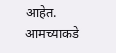आहेत. आमच्याकडे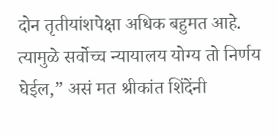दोन तृतीयांशपेक्षा अधिक बहुमत आहे. त्यामुळे सर्वोच्च न्यायालय योग्य तो निर्णय घेईल,” असं मत श्रीकांत शिंदेंनी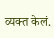व्यक्त केलं.